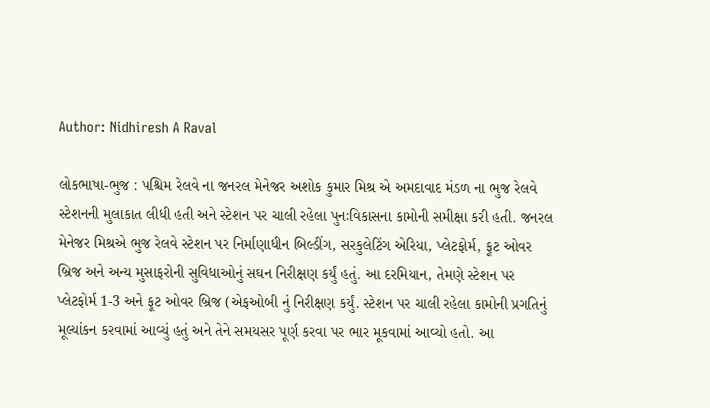Author: Nidhiresh A Raval

લોકભાષા-ભુજ : પશ્ચિમ રેલવે ના જનરલ મેનેજર અશોક કુમાર મિશ્ર એ અમદાવાદ મંડળ ના ભુજ રેલવે સ્ટેશનની મુલાકાત લીધી હતી અને સ્ટેશન પર ચાલી રહેલા પુનઃવિકાસના કામોની સમીક્ષા કરી હતી. જનરલ મેનેજર મિશ્રએ ભુજ રેલવે સ્ટેશન પર નિર્માણાધીન બિલ્ડીંગ, સરકુલેટિંગ એરિયા, પ્લેટફોર્મ, ફૂટ ઓવર બ્રિજ અને અન્ય મુસાફરોની સુવિધાઓનું સઘન નિરીક્ષણ કર્યું હતું. આ દરમિયાન, તેમણે સ્ટેશન પર પ્લેટફોર્મ 1-3 અને ફૂટ ઓવર બ્રિજ (એફઓબી નું નિરીક્ષણ કર્યું. સ્ટેશન પર ચાલી રહેલા કામોની પ્રગતિનું મૂલ્યાંકન કરવામાં આવ્યું હતું અને તેને સમયસર પૂર્ણ કરવા પર ભાર મૂકવામાં આવ્યો હતો. આ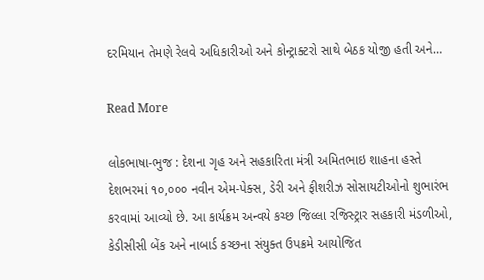દરમિયાન તેમણે રેલવે અધિકારીઓ અને કોન્ટ્રાક્ટરો સાથે બેઠક યોજી હતી અને…

Read More

લોકભાષા-ભુજ : દેશના ગૃહ અને સહકારિતા મંત્રી અમિતભાઇ શાહના હસ્તે દેશભરમાં ૧૦,૦૦૦ નવીન એમ-પેક્સ, ડેરી અને ફીશરીઝ સોસાયટીઓનો શુભારંભ કરવામાં આવ્યો છે. આ કાર્યક્રમ અન્વયે કચ્છ જિલ્લા રજિસ્ટ્રાર સહકારી મંડળીઓ, કેડીસીસી બેંક અને નાબાર્ડ કચ્છના સંયુક્ત ઉપક્રમે આયોજિત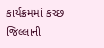કાર્યક્રમમાં કચ્છ જિલ્લાની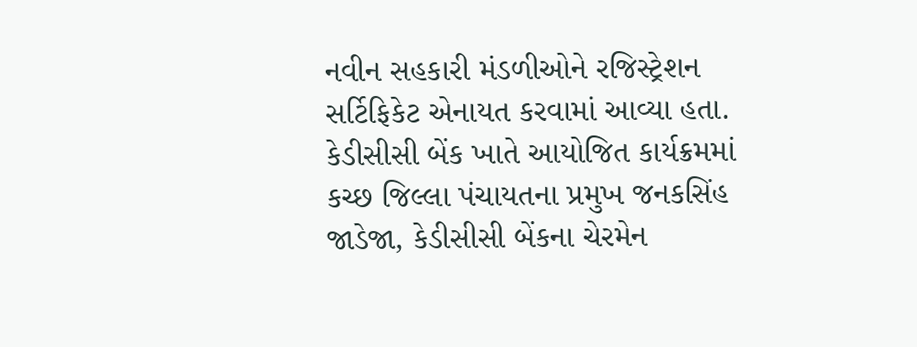નવીન સહકારી મંડળીઓને રજિસ્ટ્રેશન સર્ટિફિકેટ એનાયત કરવામાં આવ્યા હતા. કેડીસીસી બેંક ખાતે આયોજિત કાર્યક્રમમાં કચ્છ જિલ્લા પંચાયતના પ્રમુખ જનકસિંહ જાડેજા, કેડીસીસી બેંકના ચેરમેન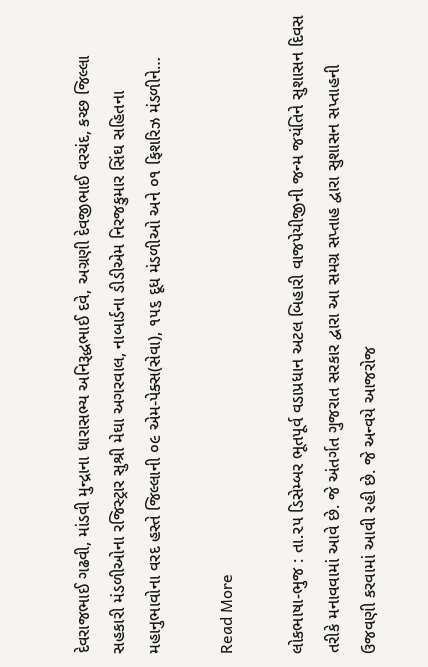દેવરાજભાઈ ગઢવી, માંડવી મુન્દ્રાના ધારાસભ્ય અનિરૂદ્ધભાઈ દવે, અગ્રણી દેવજીભાઈ વરચંદ, કચ્છ જિલ્લા સહકારી મંડળીઓના રજિસ્ટ્રાર સુશ્રી મેઘા અગરવાલ, નાબાર્ડના ડીડીએમ નિરજકુમાર સિંઘ સહિતના મહાનુભાવોના વરદ હસ્તે જિલ્લાની ૦૯ એમ-પેક્સ(સેવા), ૧૫૬ દૂધ મંડળીઓ અને ૦૧ ફિશરિઝ મંડળીને…

Read More

લોકભાષા-ભુજ : તા.૨૫ ડિસેમ્બર ભૂતપૂર્વ વડાપ્રધાન અટલ બિહારી વાજપેયીજીની જન્મ જયંતિને સુશાસન દિવસ તરીકે મનાવવામાં આવે છે. જે અંતર્ગત ગુજરાત સરકાર દ્વારા આ સમગ્ર સપ્તાહ દ્વારા સુશાસન સપ્તાહની ઉજવણી કરવામાં આવી રહી છે. જે અન્વયે આજરોજ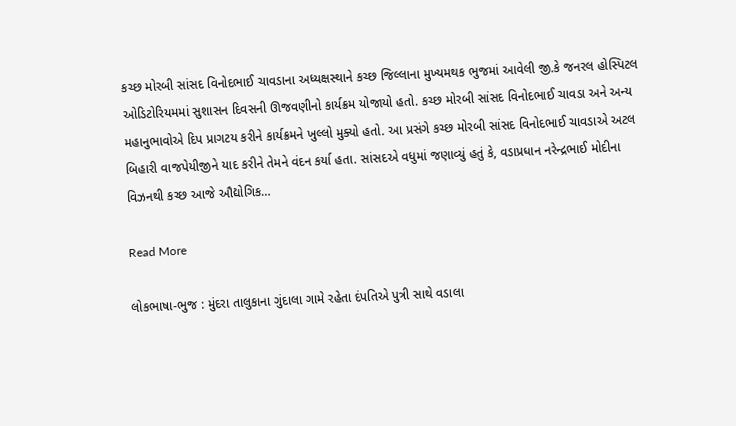કચ્છ મોરબી સાંસદ વિનોદભાઈ ચાવડાના અધ્યક્ષસ્થાને કચ્છ જિલ્લાના મુખ્યમથક ભુજમાં આવેલી જી.કે જનરલ હોસ્પિટલ ઓડિટોરિયમમાં સુશાસન દિવસની ઊજવણીનો કાર્યક્રમ યોજાયો હતો. કચ્છ મોરબી સાંસદ વિનોદભાઈ ચાવડા અને અન્ય મહાનુભાવોએ દિપ પ્રાગટય કરીને કાર્યક્રમને ખુલ્લો મુક્યો હતો. આ પ્રસંગે કચ્છ મોરબી સાંસદ વિનોદભાઈ ચાવડાએ અટલ બિહારી વાજપેયીજીને યાદ કરીને તેમને વંદન કર્યા હતા. સાંસદએ વધુમાં જણાવ્યું હતું કે, વડાપ્રધાન નરેન્દ્રભાઈ મોદીના વિઝનથી કચ્છ આજે ઔદ્યોગિક…

Read More

લોકભાષા-ભુજ : મુંદરા તાલુકાના ગુંદાલા ગામે રહેતા દંપતિએ પુત્રી સાથે વડાલા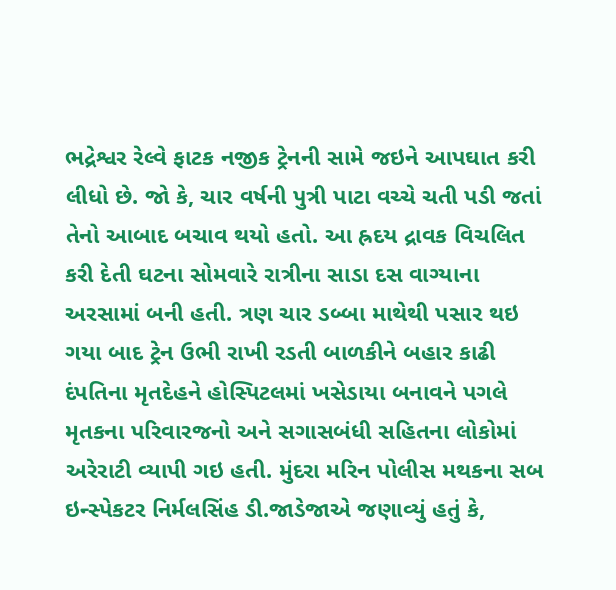ભદ્રેશ્વર રેલ્વે ફાટક નજીક ટ્રેનની સામે જઇને આપઘાત કરી લીધો છે. જો કે, ચાર વર્ષની પુત્રી પાટા વચ્ચે ચતી પડી જતાં તેનો આબાદ બચાવ થયો હતો. આ હ્રદય દ્રાવક વિચલિત કરી દેતી ઘટના સોમવારે રાત્રીના સાડા દસ વાગ્યાના અરસામાં બની હતી. ત્રણ ચાર ડબ્બા માથેથી પસાર થઇ ગયા બાદ ટ્રેન ઉભી રાખી રડતી બાળકીને બહાર કાઢી દંપતિના મૃતદેહને હોસ્પિટલમાં ખસેડાયા બનાવને પગલે મૃતકના પરિવારજનો અને સગાસબંધી સહિતના લોકોમાં અરેરાટી વ્યાપી ગઇ હતી. મુંદરા મરિન પોલીસ મથકના સબ ઇન્સ્પેકટર નિર્મલસિંહ ડી.જાડેજાએ જણાવ્યું હતું કે,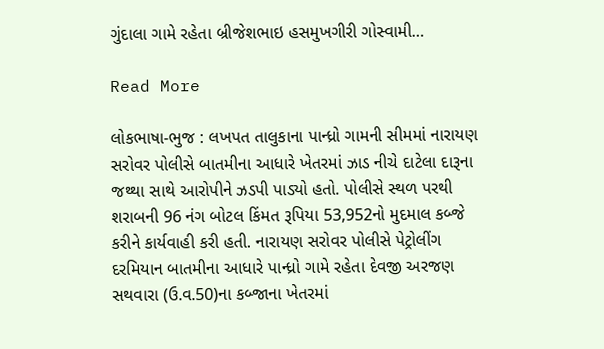ગુંદાલા ગામે રહેતા બ્રીજેશભાઇ હસમુખગીરી ગોસ્વામી…

Read More

લોકભાષા-ભુજ : લખપત તાલુકાના પાન્ધ્રો ગામની સીમમાં નારાયણ સરોવર પોલીસે બાતમીના આધારે ખેતરમાં ઝાડ નીચે દાટેલા દારૂના જથ્થા સાથે આરોપીને ઝડપી પાડ્યો હતો. પોલીસે સ્થળ પરથી શરાબની 96 નંગ બોટલ કિંમત રૂપિયા 53,952નો મુદમાલ કબ્જે કરીને કાર્યવાહી કરી હતી. નારાયણ સરોવર પોલીસે પેટ્રોલીંગ દરમિયાન બાતમીના આધારે પાન્ધ્રો ગામે રહેતા દેવજી અરજણ સથવારા (ઉ.વ.50)ના કબ્જાના ખેતરમાં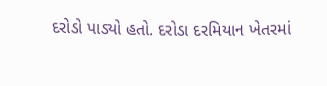દરોડો પાડ્યો હતો. દરોડા દરમિયાન ખેતરમાં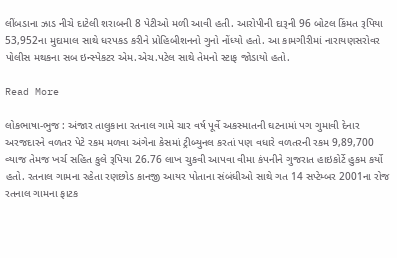લીંબડાના ઝાડ નીચે દાટેલી શરાબની 8 પેટીઓ મળી આવી હતી. આરોપીની દારૂની 96 બોટલ કિંમત રૂપિયા 53,952ના મુદામાલ સાથે ધરપકડ કરીને પ્રોહિબીશનનો ગુનો નોંધ્યો હતો. આ કામગીરીમાં નારાયણસરોવર પોલીસ મથકના સબ ઇન્સ્પેકટર એમ.એચ.પટેલ સાથે તેમનો સ્ટાફ જોડાયો હતો.

Read More

લોકભાષા-ભુજ : અંજાર તાલુકાના રતનાલ ગામે ચાર વર્ષ પૂર્વે અકસ્માતની ઘટનામાં પગ ગુમાવી દેનાર અરજદારને વળતર પેટે રકમ મળવા અંગેના કેસમાં ટ્રીબ્યુનલ કરતાં પણ વધારે વળતરની રકમ 9,89,700 વ્યાજ તેમજ ખર્ચ સહિત કુલે રૂપિયા 26.76 લાખ ચુકવી આપવા વીમા કંપનીને ગુજરાત હાઇકોર્ટે હુકમ કર્યો હતો. રતનાલ ગામના રહેતા રણછોડ કાનજી આયર પોતાના સંબંધીઓ સાથે ગત 14 સપ્ટેમ્બર 2001ના રોજ રતનાલ ગામના ફાટક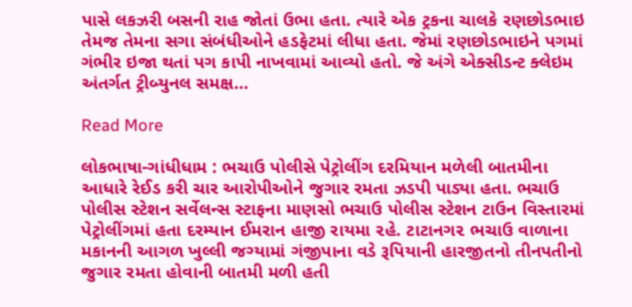પાસે લકઝરી બસની રાહ જોતાં ઉભા હતા. ત્યારે એક ટ્રકના ચાલકે રણછોડભાઇ તેમજ તેમના સગા સંબંધીઓને હડફેટમાં લીધા હતા. જેમાં રણછોડભાઇને પગમાં ગંભીર ઇજા થતાં પગ કાપી નાખવામાં આવ્યો હતો. જે અંગે એક્સીડન્ટ ક્લેઇમ અંતર્ગત ટ્રીબ્યુનલ સમક્ષ…

Read More

લોકભાષા-ગાંધીધામ : ભચાઉ પોલીસે પેટ્રોલીંગ દરમિયાન મળેલી બાતમીના આધારે રેઈડ કરી ચાર આરોપીઓને જુગાર રમતા ઝડપી પાડ્યા હતા. ભચાઉ પોલીસ સ્ટેશન સર્વેલન્સ સ્ટાફના માણસો ભચાઉ પોલીસ સ્ટેશન ટાઉન વિસ્તારમાં પેટ્રોલીંગમાં હતા દરમ્યાન ઈમરાન હાજી રાયમા ૨હે. ટાટાનગ૨ ભચાઉ વાળાના મકાનની આગળ ખુલ્લી જગ્યામાં ગંજીપાના વડે રૂપિયાની હારજીતનો તીનપતીનો જુગાર રમતા હોવાની બાતમી મળી હતી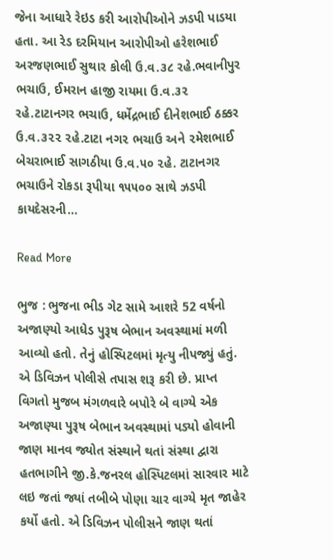જેના આધારે રેઇડ કરી આરોપીઓને ઝડપી પાડયા હતા. આ રેડ દરમિયાન આરોપીઓ હરેશભાઈ અરજણભાઈ સુથાર કોલી ઉ.વ.૩૮ રહે.ભવાનીપુર ભચાઉ, ઈમરાન હાજી રાયમા ઉ.વ.૩૨ રહે.ટાટાનગર ભચાઉ, ધર્મેદ્રભાઈ દીનેશભાઈ ઠક્કર ઉ.વ.૩૨૨ ૨હે.ટાટા નગ૨ ભચાઉ અને ૨મેશભાઈ બેચરાભાઈ સાગઠીયા ઉ.વ.૫૦ ૨હે. ટાટાનગર ભચાઉને રોકડા રૂપીયા ૧૫૫૦૦ સાથે ઝડપી કાયદેસરની…

Read More

ભુજ : ભુજના ભીડ ગેટ સામે આશરે 52 વર્ષનો અજાણ્યો આધેડ પુરૂષ બેભાન અવસ્થામાં મળી આવ્યો હતો. તેનું હોસ્પિટલમાં મૃત્યુ નીપજ્યું હતું. એ ડિવિઝન પોલીસે તપાસ શરૂ કરી છે. પ્રાપ્ત વિગતો મુજબ મંગળવારે બપોરે બે વાગ્યે એક અજાણ્યા પુરૂષ બેભાન અવસ્થામાં પડ્યો હોવાની જાણ માનવ જ્યોત સંસ્થાને થતાં સંસ્થા દ્વારા હતભાગીને જી.કે.જનરલ હોસ્પિટલમાં સારવાર માટે લઇ જતાં જ્યાં તબીબે પોણા ચાર વાગ્યે મૃત જાહેર કર્યો હતો. એ ડિવિઝન પોલીસને જાણ થતાં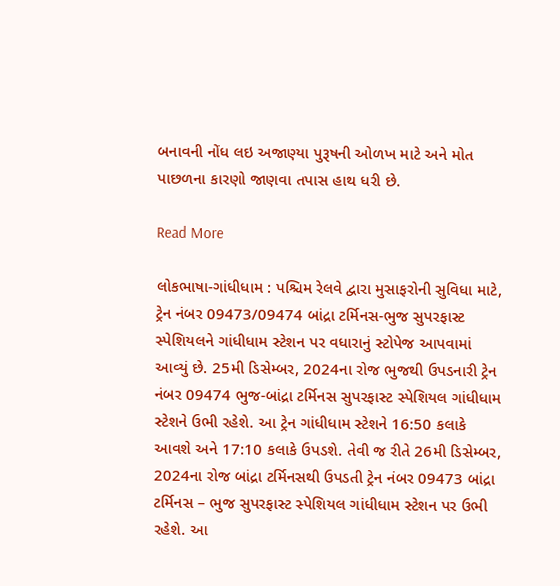બનાવની નોંધ લઇ અજાણ્યા પુરૂષની ઓળખ માટે અને મોત પાછળના કારણો જાણવા તપાસ હાથ ધરી છે.

Read More

લોકભાષા-ગાંધીધામ : પશ્ચિમ રેલવે દ્વારા મુસાફરોની સુવિધા માટે, ટ્રેન નંબર 09473/09474 બાંદ્રા ટર્મિનસ-ભુજ સુપરફાસ્ટ સ્પેશિયલને ગાંધીધામ સ્ટેશન પર વધારાનું સ્ટોપેજ આપવામાં આવ્યું છે. 25મી ડિસેમ્બર, 2024ના રોજ ભુજથી ઉપડનારી ટ્રેન નંબર 09474 ભુજ-બાંદ્રા ટર્મિનસ સુપરફાસ્ટ સ્પેશિયલ ગાંધીધામ સ્ટેશને ઉભી રહેશે. આ ટ્રેન ગાંધીધામ સ્ટેશને 16:50 કલાકે આવશે અને 17:10 કલાકે ઉપડશે. તેવી જ રીતે 26મી ડિસેમ્બર, 2024ના રોજ બાંદ્રા ટર્મિનસથી ઉપડતી ટ્રેન નંબર 09473 બાંદ્રા ટર્મિનસ – ભુજ સુપરફાસ્ટ સ્પેશિયલ ગાંધીધામ સ્ટેશન પર ઉભી રહેશે. આ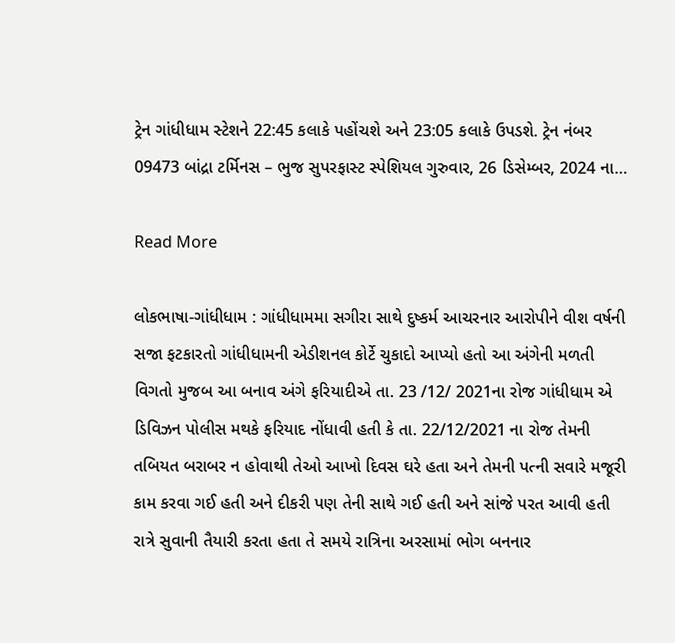ટ્રેન ગાંધીધામ સ્ટેશને 22:45 કલાકે પહોંચશે અને 23:05 કલાકે ઉપડશે. ટ્રેન નંબર 09473 બાંદ્રા ટર્મિનસ – ભુજ સુપરફાસ્ટ સ્પેશિયલ ગુરુવાર, 26 ડિસેમ્બર, 2024 ના…

Read More

લોકભાષા-ગાંધીધામ : ગાંધીધામમા સગીરા સાથે દુષ્કર્મ આચરનાર આરોપીને વીશ વર્ષની સજા ફટકારતો ગાંધીધામની એડીશનલ કોર્ટે ચુકાદો આપ્યો હતો આ અંગેની મળતી વિગતો મુજબ આ બનાવ અંગે ફરિયાદીએ તા. 23 /12/ 2021ના રોજ ગાંધીધામ એ ડિવિઝન પોલીસ મથકે ફરિયાદ નોંધાવી હતી કે તા. 22/12/2021 ના રોજ તેમની તબિયત બરાબર ન હોવાથી તેઓ આખો દિવસ ઘરે હતા અને તેમની પત્ની સવારે મજૂરી કામ કરવા ગઈ હતી અને દીકરી પણ તેની સાથે ગઈ હતી અને સાંજે પરત આવી હતી રાત્રે સુવાની તૈયારી કરતા હતા તે સમયે રાત્રિના અરસામાં ભોગ બનનાર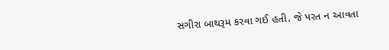સગીરા બાથરૂમ કરવા ગઈ હતી. જે પરત ન આવતા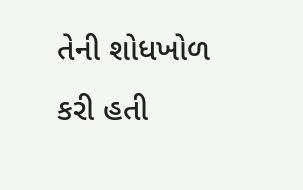તેની શોધખોળ કરી હતી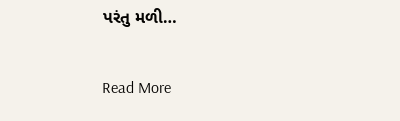પરંતુ મળી…

Read More